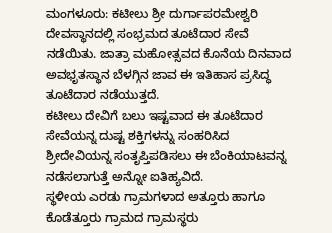ಮಂಗಳೂರು: ಕಟೀಲು ಶ್ರೀ ದುರ್ಗಾಪರಮೇಶ್ವರಿ ದೇವಸ್ಥಾನದಲ್ಲಿ ಸಂಭ್ರಮದ ತೂಟೆದಾರ ಸೇವೆ ನಡೆಯಿತು. ಜಾತ್ರಾ ಮಹೋತ್ಸವದ ಕೊನೆಯ ದಿನವಾದ ಅವಭೃತಸ್ಥಾನ ಬೆಳಗ್ಗಿನ ಜಾವ ಈ ಇತಿಹಾಸ ಪ್ರಸಿದ್ಧ ತೂಟೆದಾರ ನಡೆಯುತ್ತದೆ.
ಕಟೀಲು ದೇವಿಗೆ ಬಲು ಇಷ್ಟವಾದ ಈ ತೂಟೆದಾರ ಸೇವೆಯನ್ನ ದುಷ್ಟ ಶಕ್ತಿಗಳನ್ನು ಸಂಹರಿಸಿದ ಶ್ರೀದೇವಿಯನ್ನ ಸಂತೃಪ್ತಿಪಡಿಸಲು ಈ ಬೆಂಕಿಯಾಟವನ್ನ ನಡೆಸಲಾಗುತ್ತೆ ಅನ್ನೋ ಐತಿಹ್ಯವಿದೆ.
ಸ್ಥಳೀಯ ಎರಡು ಗ್ರಾಮಗಳಾದ ಅತ್ತೂರು ಹಾಗೂ ಕೊಡೆತ್ತೂರು ಗ್ರಾಮದ ಗ್ರಾಮಸ್ಥರು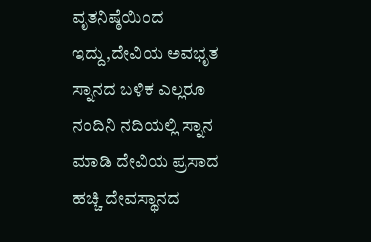ವೃತನಿಷ್ಠೆಯಿಂದ ಇದ್ದು,ದೇವಿಯ ಅವಭೃತ ಸ್ನಾನದ ಬಳಿಕ ಎಲ್ಲರೂ ನಂದಿನಿ ನದಿಯಲ್ಲಿ ಸ್ನಾನ ಮಾಡಿ ದೇವಿಯ ಪ್ರಸಾದ ಹಚ್ಚಿ ದೇವಸ್ಥಾನದ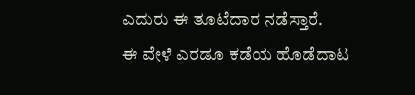ಎದುರು ಈ ತೂಟೆದಾರ ನಡೆಸ್ತಾರೆ.
ಈ ವೇಳೆ ಎರಡೂ ಕಡೆಯ ಹೊಡೆದಾಟ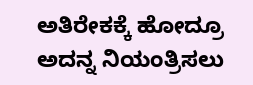ಅತಿರೇಕಕ್ಕೆ ಹೋದ್ರೂ ಅದನ್ನ ನಿಯಂತ್ರಿಸಲು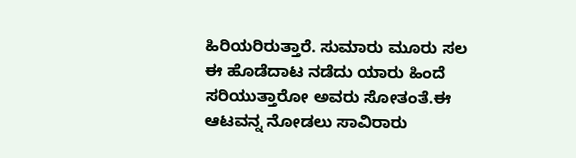ಹಿರಿಯರಿರುತ್ತಾರೆ. ಸುಮಾರು ಮೂರು ಸಲ ಈ ಹೊಡೆದಾಟ ನಡೆದು ಯಾರು ಹಿಂದೆ ಸರಿಯುತ್ತಾರೋ ಅವರು ಸೋತಂತೆ.ಈ ಆಟವನ್ನ ನೋಡಲು ಸಾವಿರಾರು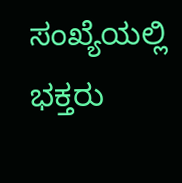ಸಂಖ್ಯೆಯಲ್ಲಿ ಭಕ್ತರು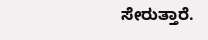ಸೇರುತ್ತಾರೆ.